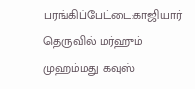பரங்கிப்பேட்டை:காஜியார் தெருவில் மர்ஹும் முஹம்மது கவுஸ்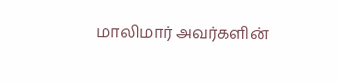மாலிமார் அவர்களின்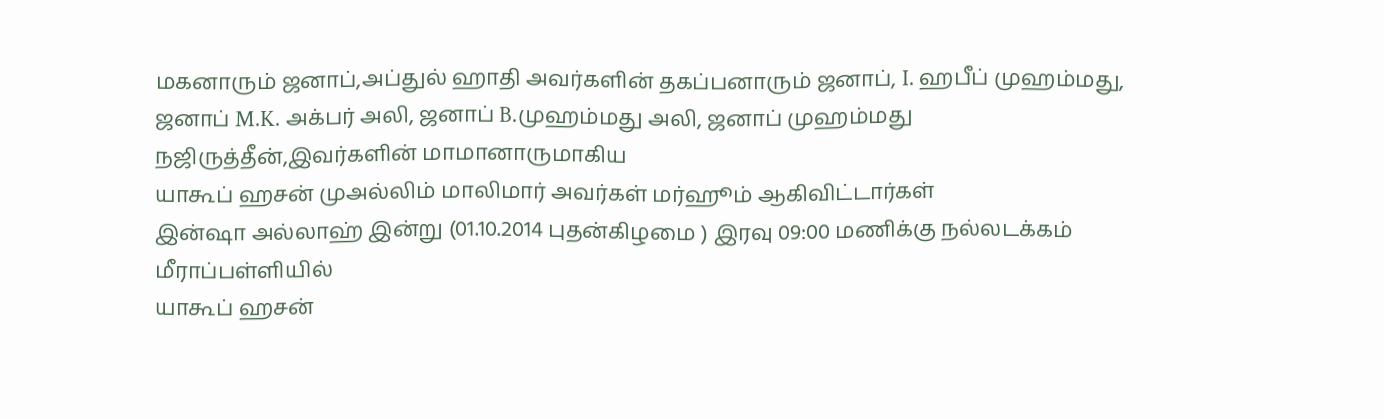மகனாரும் ஜனாப்,அப்துல் ஹாதி அவர்களின் தகப்பனாரும் ஜனாப், I. ஹபீப் முஹம்மது, ஜனாப் M.K. அக்பர் அலி, ஜனாப் B.முஹம்மது அலி, ஜனாப் முஹம்மது நஜிருத்தீன்,இவர்களின் மாமானாருமாகிய
யாகூப் ஹசன் முஅல்லிம் மாலிமார் அவர்கள் மர்ஹூம் ஆகிவிட்டார்கள்
இன்ஷா அல்லாஹ் இன்று (01.10.2014 புதன்கிழமை ) இரவு 09:00 மணிக்கு நல்லடக்கம்
மீராப்பள்ளியில்
யாகூப் ஹசன்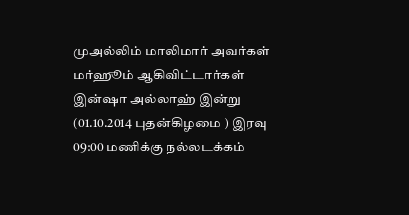முஅல்லிம் மாலிமார் அவர்கள் மர்ஹூம் ஆகிவிட்டார்கள்
இன்ஷா அல்லாஹ் இன்று (01.10.2014 புதன்கிழமை ) இரவு 09:00 மணிக்கு நல்லடக்கம்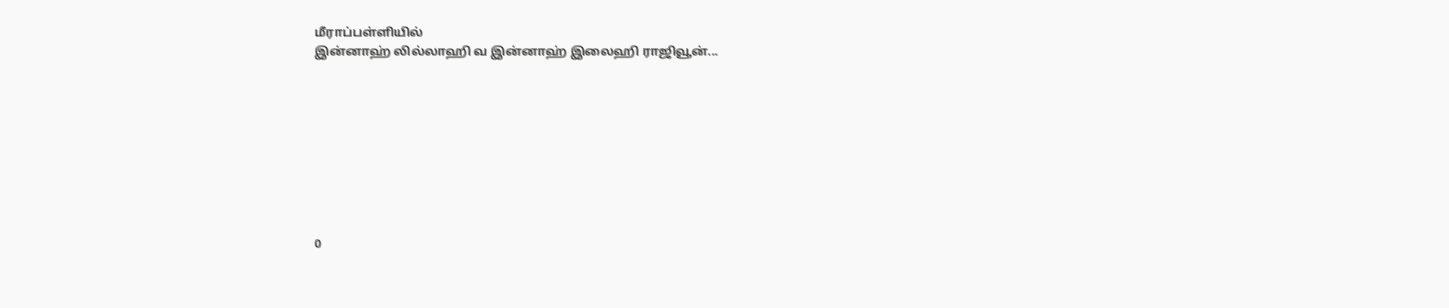மீராப்பள்ளியில்
இன்னாஹ் லில்லாஹி வ இன்னாஹ் இலைஹி ராஜிவூன்...









0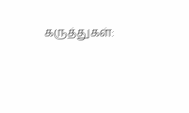கருத்துகள்: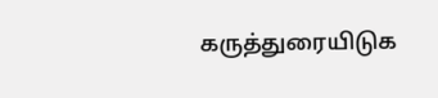கருத்துரையிடுக